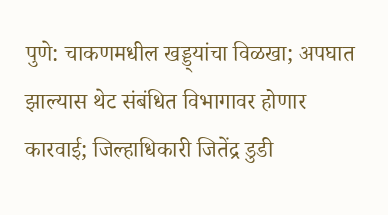पुणे: चाकणमधील खड्ड्यांचा विळखा; अपघात झाल्यास थेट संबंधित विभागावर होणार कारवाई; जिल्हाधिकारी जितेंद्र डुडी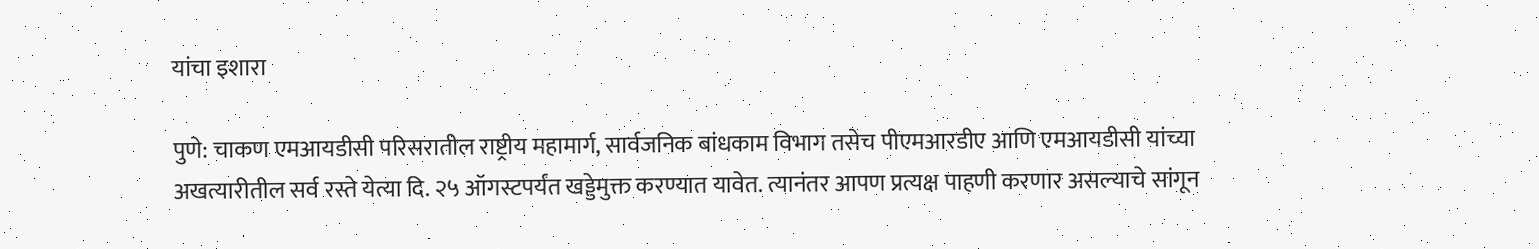यांचा इशारा

पुणे: चाकण एमआयडीसी परिसरातील राष्ट्रीय महामार्ग, सार्वजनिक बांधकाम विभाग तसेच पीएमआरडीए आणि एमआयडीसी यांच्या अखत्यारीतील सर्व रस्ते येत्या दि. २५ ऑगस्टपर्यंत खड्डेमुक्त करण्यात यावेत. त्यानंतर आपण प्रत्यक्ष पाहणी करणार असल्याचे सांगून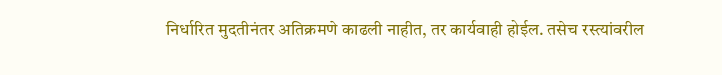निर्धारित मुदतीनंतर अतिक्रमणे काढली नाहीत, तर कार्यवाही होईल. तसेच रस्त्यांवरील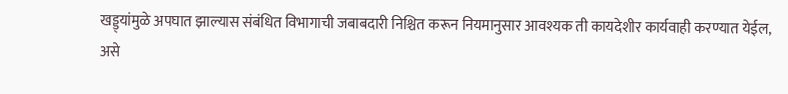खड्ड्यांमुळे अपघात झाल्यास संबंधित विभागाची जबाबदारी निश्चित करून नियमानुसार आवश्यक ती कायदेशीर कार्यवाही करण्यात येईल, असे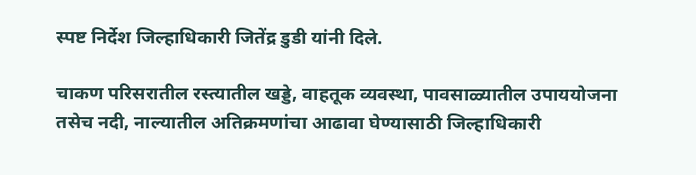स्पष्ट निर्देश जिल्हाधिकारी जितेंद्र डुडी यांनी दिले.

चाकण परिसरातील रस्त्यातील खड्डे, वाहतूक व्यवस्था, पावसाळ्यातील उपाययोजना तसेच नदी, नाल्यातील अतिक्रमणांचा आढावा घेण्यासाठी जिल्हाधिकारी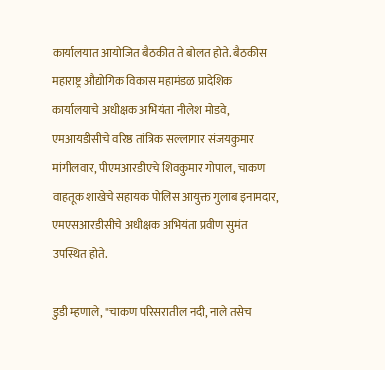कार्यालयात आयोजित बैठकीत ते बोलत होते. बैठकीस महाराष्ट्र औद्योगिक विकास महामंडळ प्रादेशिक कार्यालयाचे अधीक्षक अभियंता नीलेश मोडवे, एमआयडीसीचे वरिष्ठ तांत्रिक सल्लागार संजयकुमार मांगीलवार, पीएमआरडीएचे शिवकुमार गोपाल, चाकण वाहतूक शाखेचे सहायक पोलिस आयुक्त गुलाब इनामदार, एमएसआरडीसीचे अधीक्षक अभियंता प्रवीण सुमंत उपस्थित होते.

डुडी म्हणाले, "चाकण परिसरातील नदी, नाले तसेच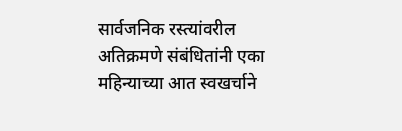सार्वजनिक रस्त्यांवरील अतिक्रमणे संबंधितांनी एका महिन्याच्या आत स्वखर्चाने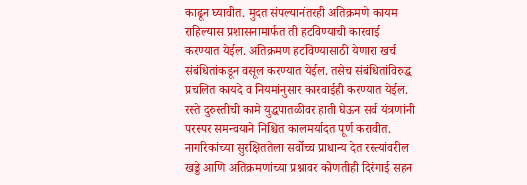काढून घ्यावीत. मुदत संपल्यानंतरही अतिक्रमणे कायम राहिल्यास प्रशासनामार्फत ती हटविण्याची कारवाई करण्यात येईल. अतिक्रमण हटविण्यासाठी येणारा खर्च संबंधितांकडून वसूल करण्यात येईल. तसेच संबंधितांविरुद्ध प्रचलित कायदे व नियमांनुसार कारवाईही करण्यात येईल. रस्ते दुरुस्तीची कामे युद्धपातळीवर हाती घेऊन सर्व यंत्रणांनी परस्पर समन्वयाने निश्चित कालमर्यादत पूर्ण करावीत. नागरिकांच्या सुरक्षिततेला सर्वोच्च प्राधान्य देत रस्त्यांवरील खड्डे आणि अतिक्रमणांच्या प्रश्नावर कोणतीही दिरंगाई सहन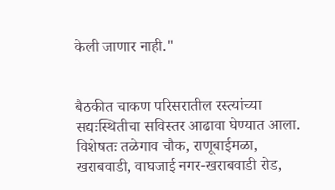केली जाणार नाही."


बैठकीत चाकण परिसरातील रस्त्यांच्या सद्यःस्थितीचा सविस्तर आढावा घेण्यात आला. विशेषतः तळेगाव चौक, राणूबाईमळा, खराबवाडी, वाघजाई नगर-खराबवाडी रोड,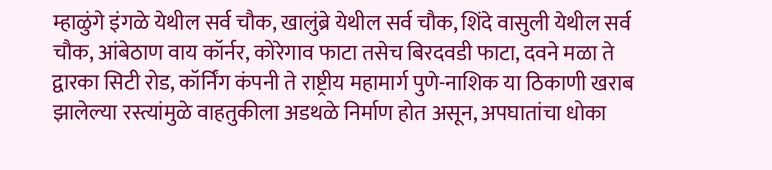म्हाळुंगे इंगळे येथील सर्व चौक, खालुंब्रे येथील सर्व चौक, शिंदे वासुली येथील सर्व चौक, आंबेठाण वाय कॉर्नर, कोरेगाव फाटा तसेच बिरदवडी फाटा, दवने मळा ते द्वारका सिटी रोड, कॉर्निंग कंपनी ते राष्ट्रीय महामार्ग पुणे-नाशिक या ठिकाणी खराब झालेल्या रस्त्यांमुळे वाहतुकीला अडथळे निर्माण होत असून, अपघातांचा धोका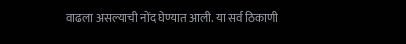वाढला असल्याची नोंद घेण्यात आली. या सर्व ठिकाणी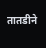तातडीने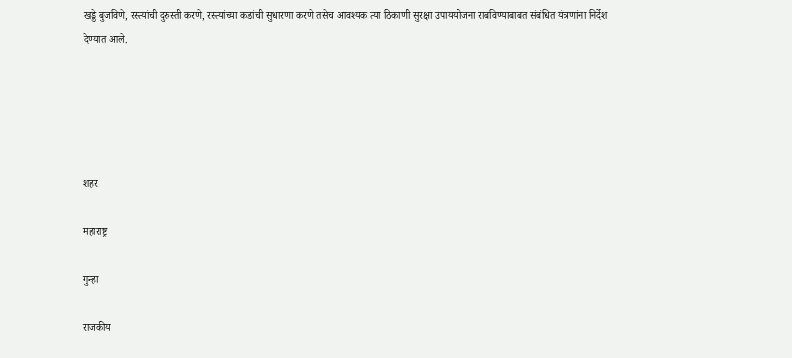खड्डे बुजविणे, रस्त्यांची दुरुस्ती करणे, रस्त्यांच्या कडांची सुधारणा करणे तसेच आवश्यक त्या ठिकाणी सुरक्षा उपाययोजना राबविण्याबाबत संबंधित यंत्रणांना निर्देश देण्यात आले.





शहर

महाराष्ट्र

गुन्हा

राजकीय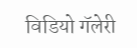विडियो गॅलेरी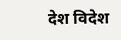देश विदेश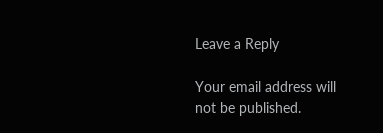Leave a Reply

Your email address will not be published.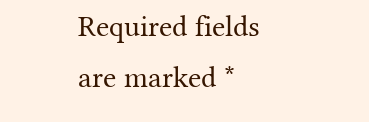Required fields are marked *